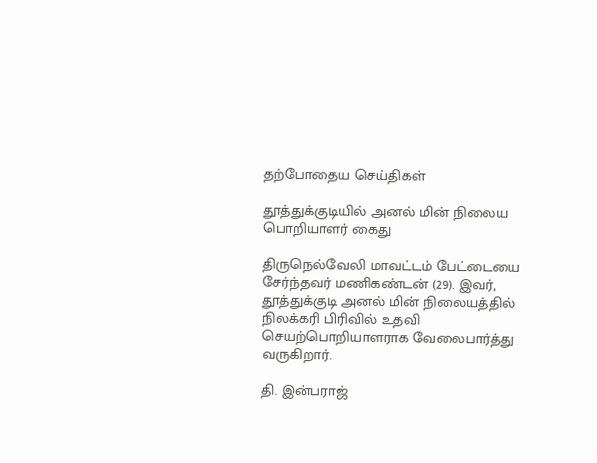தற்போதைய செய்திகள்

தூத்துக்குடியில் அனல் மின் நிலைய பொறியாளர் கைது

திருநெல்வேலி மாவட்டம் பேட்டையை சேர்ந்தவர் மணிகண்டன் (29). இவர், தூத்துக்குடி அனல் மின் நிலையத்தில் நிலக்கரி பிரிவில் உதவி செயற்பொறியாளராக வேலைபார்த்து வருகிறார்.

தி. இன்பராஜ்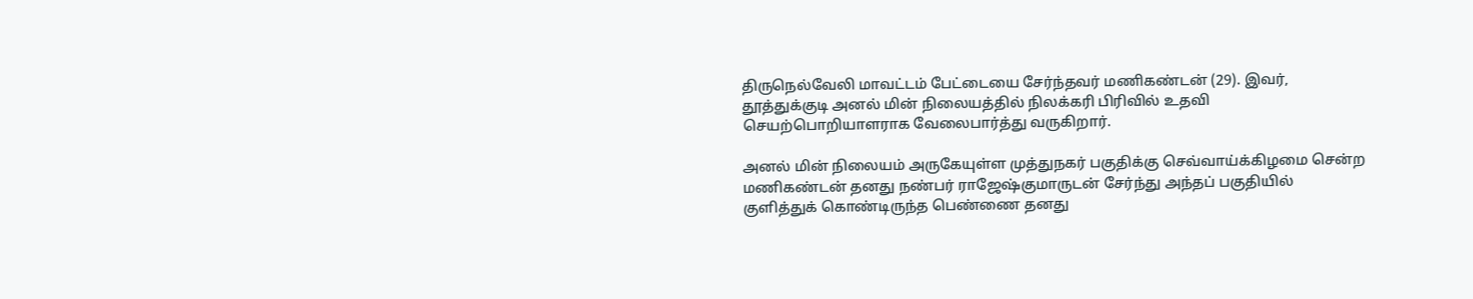திருநெல்வேலி மாவட்டம் பேட்டையை சேர்ந்தவர் மணிகண்டன் (29). இவர், தூத்துக்குடி அனல் மின் நிலையத்தில் நிலக்கரி பிரிவில் உதவி செயற்பொறியாளராக வேலைபார்த்து வருகிறார்.

அனல் மின் நிலையம் அருகேயுள்ள முத்துநகர் பகுதிக்கு செவ்வாய்க்கிழமை சென்ற மணிகண்டன் தனது நண்பர் ராஜேஷ்குமாருடன் சேர்ந்து அந்தப் பகுதியில் குளித்துக் கொண்டிருந்த பெண்ணை தனது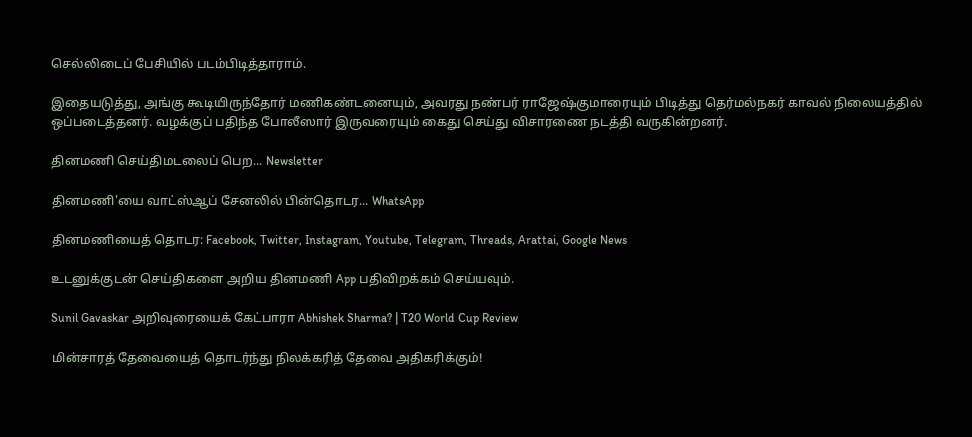செல்லிடைப் பேசியில் படம்பிடித்தாராம்.

இதையடுத்து, அங்கு கூடியிருந்தோர் மணிகண்டனையும், அவரது நண்பர் ராஜேஷ்குமாரையும் பிடித்து தெர்மல்நகர் காவல் நிலையத்தில் ஒப்படைத்தனர். வழக்குப் பதிந்த போலீஸார் இருவரையும் கைது செய்து விசாரணை நடத்தி வருகின்றனர்.

தினமணி செய்திமடலைப் பெற... Newsletter

தினமணி'யை வாட்ஸ்ஆப் சேனலில் பின்தொடர... WhatsApp

தினமணியைத் தொடர: Facebook, Twitter, Instagram, Youtube, Telegram, Threads, Arattai, Google News

உடனுக்குடன் செய்திகளை அறிய தினமணி App பதிவிறக்கம் செய்யவும்.

Sunil Gavaskar அறிவுரையைக் கேட்பாரா Abhishek Sharma? | T20 World Cup Review

மின்சாரத் தேவையைத் தொடர்ந்து நிலக்கரித் தேவை அதிகரிக்கும்!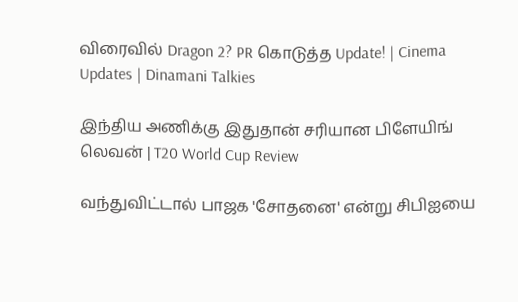விரைவில் Dragon 2? PR கொடுத்த Update! | Cinema Updates | Dinamani Talkies

இந்திய அணிக்கு இதுதான் சரியான பிளேயிங் லெவன் | T20 World Cup Review

வந்துவிட்டால் பாஜக 'சோதனை' என்று சிபிஐயை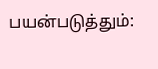பயன்படுத்தும்: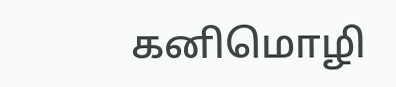கனிமொழி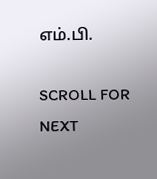எம்.பி.

SCROLL FOR NEXT